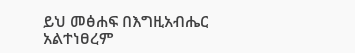ይህ መፅሐፍ በእግዚአብሔር አልተነፀረም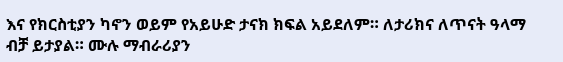እና የክርስቲያን ካኖን ወይም የአይሁድ ታናክ ክፍል አይደለም። ለታሪክና ለጥናት ዓላማ ብቻ ይታያል። ሙሉ ማብራሪያን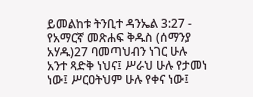ይመልከቱ ትንቢተ ዳንኤል 3:27 - የአማርኛ መጽሐፍ ቅዱስ (ሰማንያ አሃዱ)27 ባመጣህብን ነገር ሁሉ አንተ ጻድቅ ነህና፤ ሥራህ ሁሉ የታመነ ነው፤ ሥርዐትህም ሁሉ የቀና ነው፤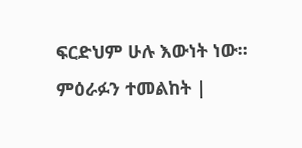ፍርድህም ሁሉ እውነት ነው። ምዕራፉን ተመልከት |